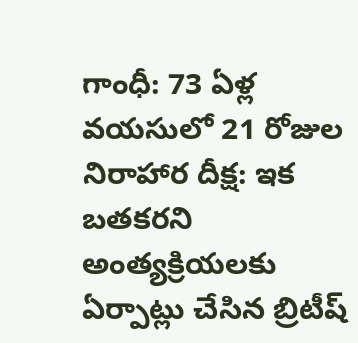గాంధీ: 73 ఏళ్ల వయసులో 21 రోజుల నిరాహార దీక్ష: ఇక బతకరని అంత్యక్రియలకు ఏర్పాట్లు చేసిన బ్రిటీష్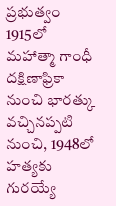ప్రభుత్వం
1915లో మహాత్మా గాంధీ దక్షిణాఫ్రికా నుంచి భారత్కు వచ్చినప్పటి నుంచి, 1948లో హత్యకు గురయ్యే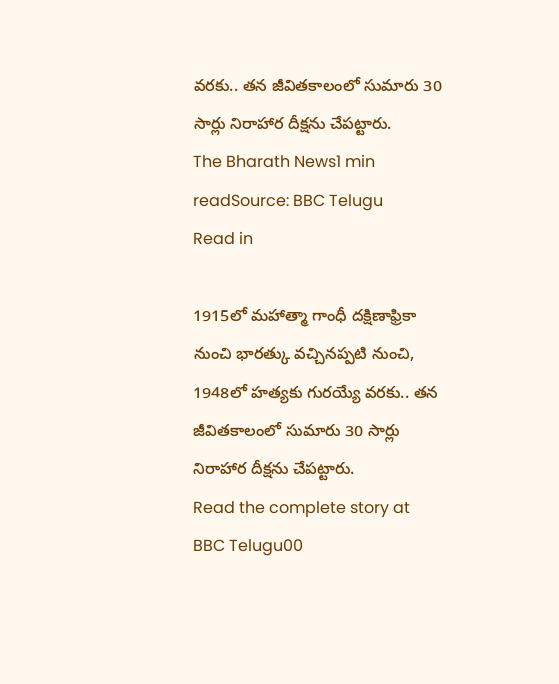వరకు.. తన జీవితకాలంలో సుమారు 30 సార్లు నిరాహార దీక్షను చేపట్టారు.
The Bharath News1 min readSource: BBC Telugu
Read in

1915లో మహాత్మా గాంధీ దక్షిణాఫ్రికా నుంచి భారత్కు వచ్చినప్పటి నుంచి, 1948లో హత్యకు గురయ్యే వరకు.. తన జీవితకాలంలో సుమారు 30 సార్లు నిరాహార దీక్షను చేపట్టారు.
Read the complete story at BBC Telugu00